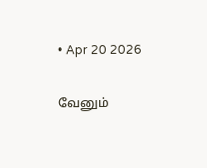• Apr 20 2026

வேனும்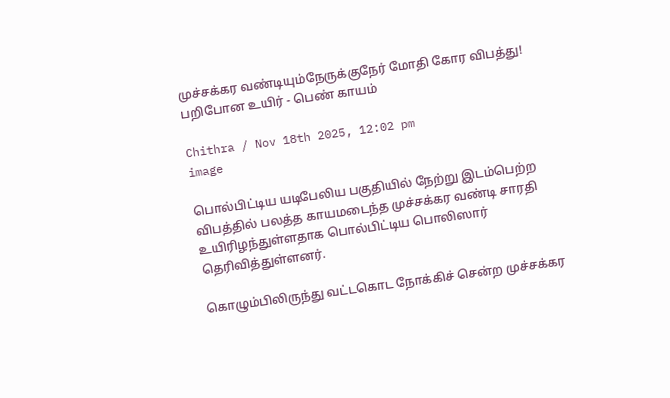முச்சக்கர வண்டியும்நேருக்குநேர் மோதி கோர விபத்து! பறிபோன உயிர் - பெண் காயம்

Chithra / Nov 18th 2025, 12:02 pm
image

பொல்பிட்டிய யடிபேலிய பகுதியில் நேற்று இடம்பெற்ற விபத்தில் பலத்த காயமடைந்த முச்சக்கர வண்டி சாரதி உயிரிழந்துள்ளதாக பொல்பிட்டிய பொலிஸார் தெரிவித்துள்ளனர்.

கொழும்பிலிருந்து வட்டகொட நோக்கிச் சென்ற முச்சக்கர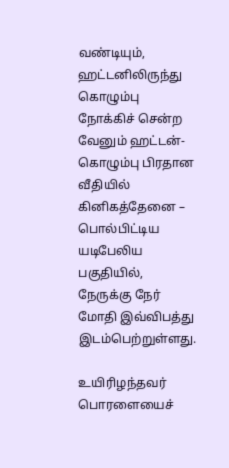வண்டியும், ஹட்டனிலிருந்து கொழும்பு நோக்கிச் சென்ற வேனும் ஹட்டன்-கொழும்பு பிரதான வீதியில் கினிகத்தேனை – பொல்பிட்டிய யடிபேலிய பகுதியில்,  நேருக்கு நேர் மோதி இவ்விபத்து இடம்பெற்றுள்ளது.

உயிரிழந்தவர் பொரளையைச்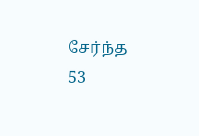சேர்ந்த 53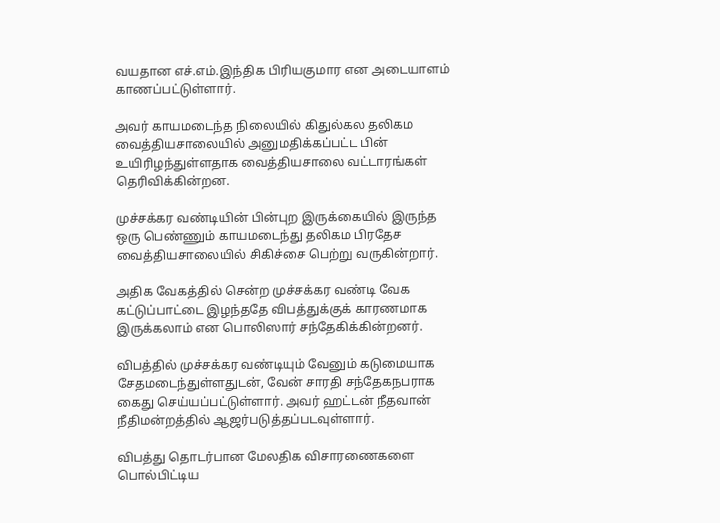வயதான எச்.எம்.இந்திக பிரியகுமார என அடையாளம் காணப்பட்டுள்ளார்.

அவர் காயமடைந்த நிலையில் கிதுல்கல தலிகம வைத்தியசாலையில் அனுமதிக்கப்பட்ட பின் உயிரிழந்துள்ளதாக வைத்தியசாலை வட்டாரங்கள் தெரிவிக்கின்றன.

முச்சக்கர வண்டியின் பின்புற இருக்கையில் இருந்த ஒரு பெண்ணும் காயமடைந்து தலிகம பிரதேச வைத்தியசாலையில் சிகிச்சை பெற்று வருகின்றார்.

அதிக வேகத்தில் சென்ற முச்சக்கர வண்டி வேக கட்டுப்பாட்டை இழந்ததே விபத்துக்குக் காரணமாக இருக்கலாம் என பொலிஸார் சந்தேகிக்கின்றனர்.

விபத்தில் முச்சக்கர வண்டியும் வேனும் கடுமையாக சேதமடைந்துள்ளதுடன், வேன் சாரதி சந்தேகநபராக கைது செய்யப்பட்டுள்ளார். அவர் ஹட்டன் நீதவான் நீதிமன்றத்தில் ஆஜர்படுத்தப்படவுள்ளார்.

விபத்து தொடர்பான மேலதிக விசாரணைகளை பொல்பிட்டிய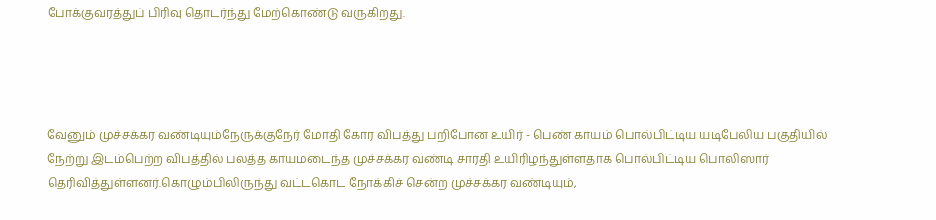போக்குவரத்துப் பிரிவு தொடர்ந்து மேற்கொண்டு வருகிறது.




வேனும் முச்சக்கர வண்டியும்நேருக்குநேர் மோதி கோர விபத்து பறிபோன உயிர் - பெண் காயம் பொல்பிட்டிய யடிபேலிய பகுதியில் நேற்று இடம்பெற்ற விபத்தில் பலத்த காயமடைந்த முச்சக்கர வண்டி சாரதி உயிரிழந்துள்ளதாக பொல்பிட்டிய பொலிஸார் தெரிவித்துள்ளனர்.கொழும்பிலிருந்து வட்டகொட நோக்கிச் சென்ற முச்சக்கர வண்டியும்,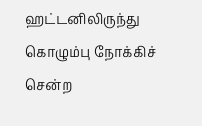ஹட்டனிலிருந்து கொழும்பு நோக்கிச் சென்ற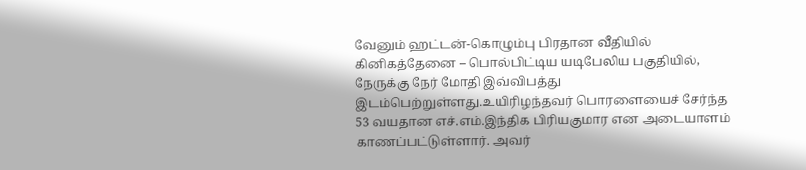வேனும் ஹட்டன்-கொழும்பு பிரதான வீதியில் கினிகத்தேனை – பொல்பிட்டிய யடிபேலிய பகுதியில்,  நேருக்கு நேர் மோதி இவ்விபத்து இடம்பெற்றுள்ளது.உயிரிழந்தவர் பொரளையைச் சேர்ந்த 53 வயதான எச்.எம்.இந்திக பிரியகுமார என அடையாளம் காணப்பட்டுள்ளார். அவர்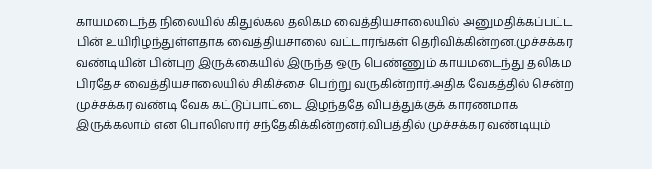காயமடைந்த நிலையில் கிதுல்கல தலிகம வைத்தியசாலையில் அனுமதிக்கப்பட்ட பின் உயிரிழந்துள்ளதாக வைத்தியசாலை வட்டாரங்கள் தெரிவிக்கின்றன.முச்சக்கர வண்டியின் பின்புற இருக்கையில் இருந்த ஒரு பெண்ணும் காயமடைந்து தலிகம பிரதேச வைத்தியசாலையில் சிகிச்சை பெற்று வருகின்றார்.அதிக வேகத்தில் சென்ற முச்சக்கர வண்டி வேக கட்டுப்பாட்டை இழந்ததே விபத்துக்குக் காரணமாக இருக்கலாம் என பொலிஸார் சந்தேகிக்கின்றனர்.விபத்தில் முச்சக்கர வண்டியும்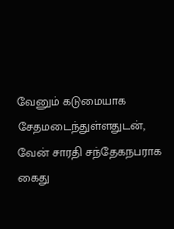வேனும் கடுமையாக சேதமடைந்துள்ளதுடன், வேன் சாரதி சந்தேகநபராக கைது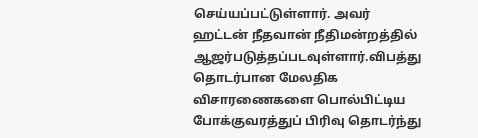செய்யப்பட்டுள்ளார். அவர் ஹட்டன் நீதவான் நீதிமன்றத்தில் ஆஜர்படுத்தப்படவுள்ளார்.விபத்து தொடர்பான மேலதிக விசாரணைகளை பொல்பிட்டிய போக்குவரத்துப் பிரிவு தொடர்ந்து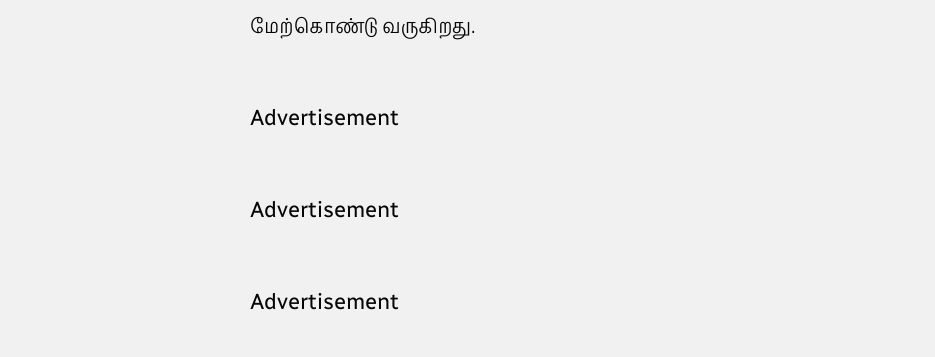மேற்கொண்டு வருகிறது.

Advertisement

Advertisement

Advertisement